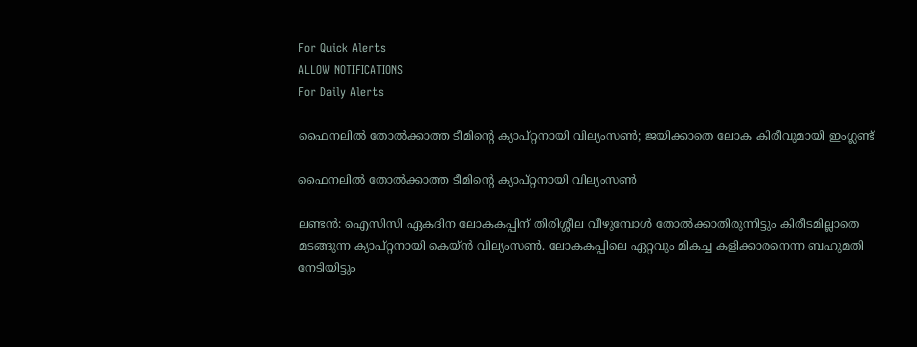For Quick Alerts
ALLOW NOTIFICATIONS
For Daily Alerts

ഫൈനലില്‍ തോല്‍ക്കാത്ത ടീമിന്റെ ക്യാപ്റ്റനായി വില്യംസണ്‍; ജയിക്കാതെ ലോക കിരീവുമായി ഇംഗ്ലണ്ട്

ഫൈനലില്‍ തോല്‍ക്കാത്ത ടീമിന്റെ ക്യാപ്റ്റനായി വില്യംസണ്‍

ലണ്ടന്‍: ഐസിസി ഏകദിന ലോകകപ്പിന് തിരിശ്ശീല വീഴുമ്പോള്‍ തോല്‍ക്കാതിരുന്നിട്ടും കിരീടമില്ലാതെ മടങ്ങുന്ന ക്യാപ്റ്റനായി കെയ്ന്‍ വില്യംസണ്‍. ലോകകപ്പിലെ ഏറ്റവും മികച്ച കളിക്കാരനെന്ന ബഹുമതി നേടിയിട്ടും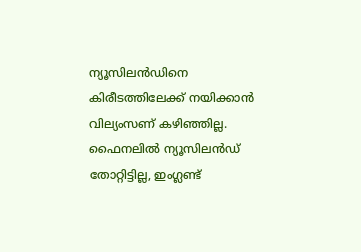ന്യൂസിലന്‍ഡിനെ കിരീടത്തിലേക്ക് നയിക്കാന്‍ വില്യംസണ് കഴിഞ്ഞില്ല. ഫൈനലില്‍ ന്യൂസിലന്‍ഡ് തോറ്റിട്ടില്ല, ഇംഗ്ലണ്ട്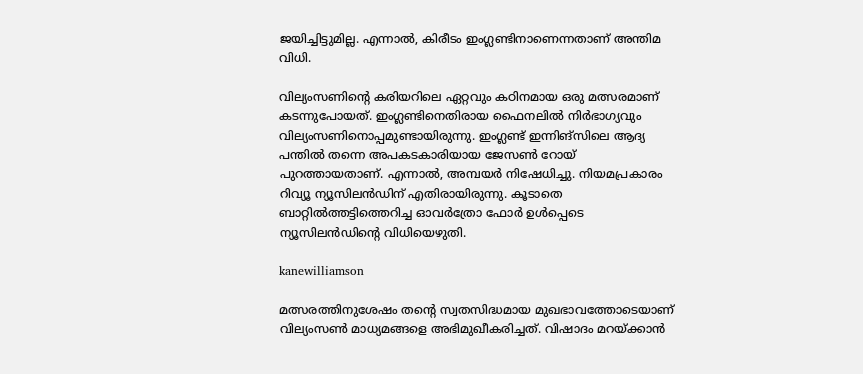ജയിച്ചിട്ടുമില്ല. എന്നാല്‍, കിരീടം ഇംഗ്ലണ്ടിനാണെന്നതാണ് അന്തിമ വിധി.

വില്യംസണിന്റെ കരിയറിലെ ഏറ്റവും കഠിനമായ ഒരു മത്സരമാണ് കടന്നുപോയത്. ഇംഗ്ലണ്ടിനെതിരായ ഫൈനലില്‍ നിര്‍ഭാഗ്യവും വില്യംസണിനൊപ്പമുണ്ടായിരുന്നു. ഇംഗ്ലണ്ട് ഇന്നിങ്‌സിലെ ആദ്യ പന്തില്‍ തന്നെ അപകടകാരിയായ ജേസണ്‍ റോയ് പുറത്തായതാണ്. എന്നാല്‍, അമ്പയര്‍ നിഷേധിച്ചു. നിയമപ്രകാരം റിവ്യൂ ന്യൂസിലന്‍ഡിന് എതിരായിരുന്നു. കൂടാതെ ബാറ്റില്‍ത്തട്ടിത്തെറിച്ച ഓവര്‍ത്രോ ഫോര്‍ ഉള്‍പ്പെടെ ന്യൂസിലന്‍ഡിന്റെ വിധിയെഴുതി.

kanewilliamson

മത്സരത്തിനുശേഷം തന്റെ സ്വതസിദ്ധമായ മുഖഭാവത്തോടെയാണ് വില്യംസണ്‍ മാധ്യമങ്ങളെ അഭിമുഖീകരിച്ചത്. വിഷാദം മറയ്ക്കാന്‍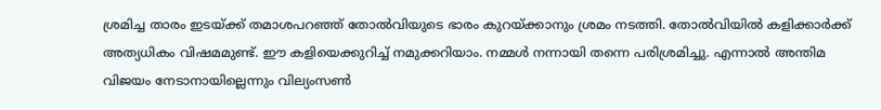ശ്രമിച്ച താരം ഇടയ്ക്ക് തമാശപറഞ്ഞ് തോല്‍വിയുടെ ഭാരം കുറയ്ക്കാനും ശ്രമം നടത്തി. തോല്‍വിയില്‍ കളിക്കാര്‍ക്ക് അത്യധികം വിഷമമുണ്ട്. ഈ കളിയെക്കുറിച്ച് നമുക്കറിയാം. നമ്മള്‍ നന്നായി തന്നെ പരിശ്രമിച്ചു. എന്നാല്‍ അന്തിമ വിജയം നേടാനായില്ലെന്നും വില്യംസണ്‍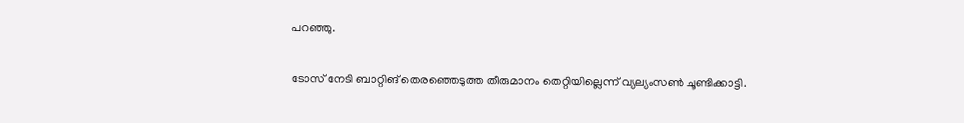പറഞ്ഞു.

ടോസ് നേടി ബാറ്റിങ് തെരഞ്ഞെടുത്ത തീരുമാനം തെറ്റിയില്ലെന്ന് വ്യല്യംസണ്‍ ചൂണ്ടിക്കാട്ടി.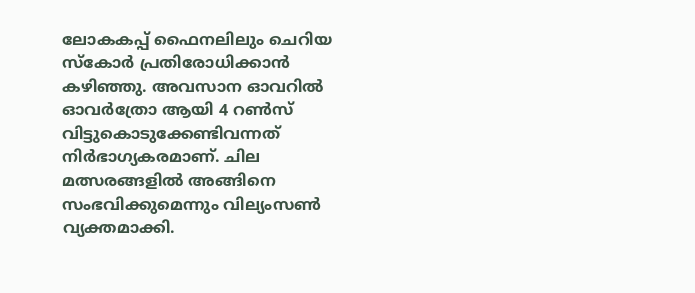ലോകകപ്പ് ഫൈനലിലും ചെറിയ സ്‌കോര്‍ പ്രതിരോധിക്കാന്‍ കഴിഞ്ഞു. അവസാന ഓവറില്‍ ഓവര്‍ത്രോ ആയി 4 റണ്‍സ് വിട്ടുകൊടുക്കേണ്ടിവന്നത് നിര്‍ഭാഗ്യകരമാണ്. ചില മത്സരങ്ങളില്‍ അങ്ങിനെ സംഭവിക്കുമെന്നും വില്യംസണ്‍ വ്യക്തമാക്കി.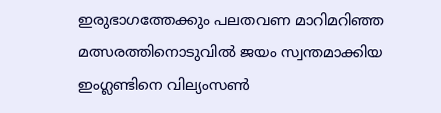ഇരുഭാഗത്തേക്കും പലതവണ മാറിമറിഞ്ഞ മത്സരത്തിനൊടുവില്‍ ജയം സ്വന്തമാക്കിയ ഇംഗ്ലണ്ടിനെ വില്യംസണ്‍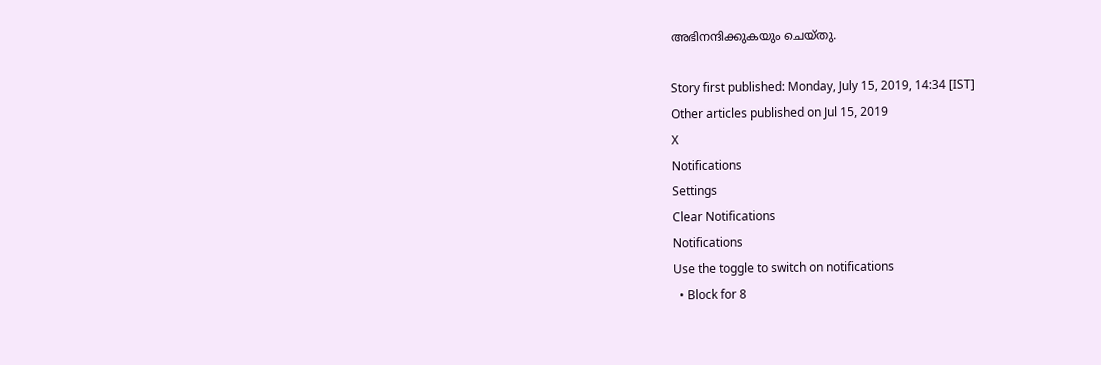അഭിനന്ദിക്കുകയും ചെയ്തു.

Story first published: Monday, July 15, 2019, 14:34 [IST]
Other articles published on Jul 15, 2019
X
Notifications
Settings
Clear Notifications
Notifications
Use the toggle to switch on notifications
  • Block for 8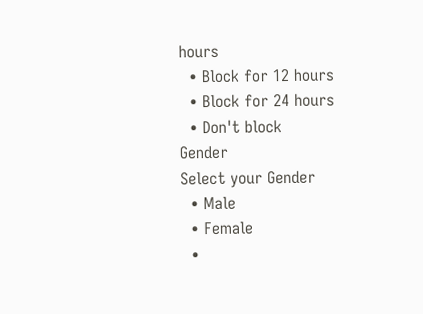hours
  • Block for 12 hours
  • Block for 24 hours
  • Don't block
Gender
Select your Gender
  • Male
  • Female
  •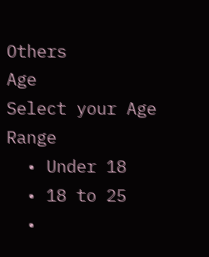Others
Age
Select your Age Range
  • Under 18
  • 18 to 25
  •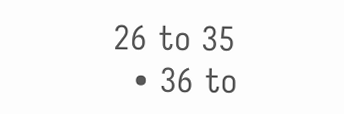26 to 35
  • 36 to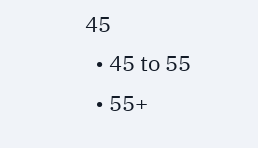45
  • 45 to 55
  • 55+